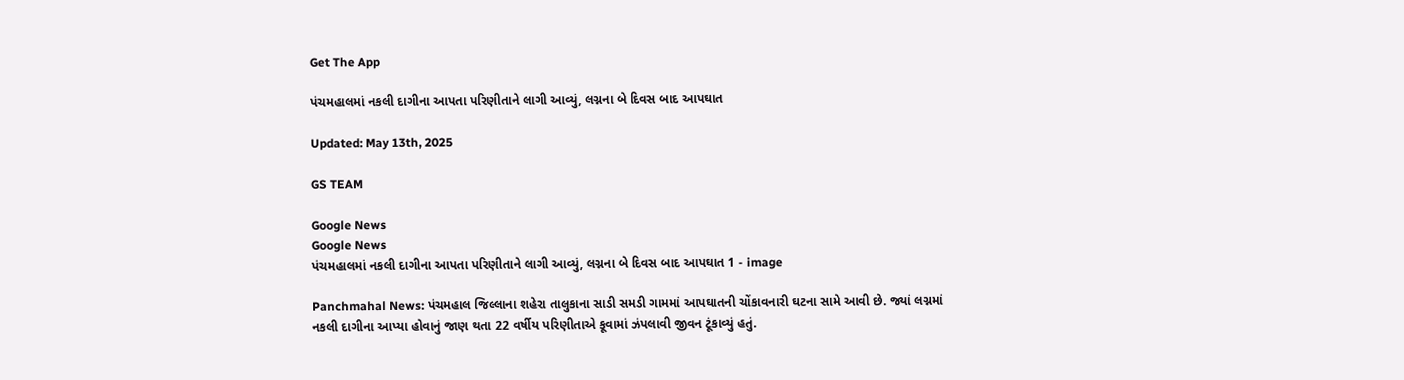Get The App

પંચમહાલમાં નકલી દાગીના આપતા પરિણીતાને લાગી આવ્યું, લગ્નના બે દિવસ બાદ આપઘાત

Updated: May 13th, 2025

GS TEAM

Google News
Google News
પંચમહાલમાં નકલી દાગીના આપતા પરિણીતાને લાગી આવ્યું, લગ્નના બે દિવસ બાદ આપઘાત 1 - image

Panchmahal News: પંચમહાલ જિલ્લાના શહેરા તાલુકાના સાડી સમડી ગામમાં આપઘાતની ચોંકાવનારી ઘટના સામે આવી છે. જ્યાં લગ્નમાં નકલી દાગીના આપ્યા હોવાનું જાણ થતા 22 વર્ષીય પરિણીતાએ કૂવામાં ઝંપલાવી જીવન ટૂંકાવ્યું હતું.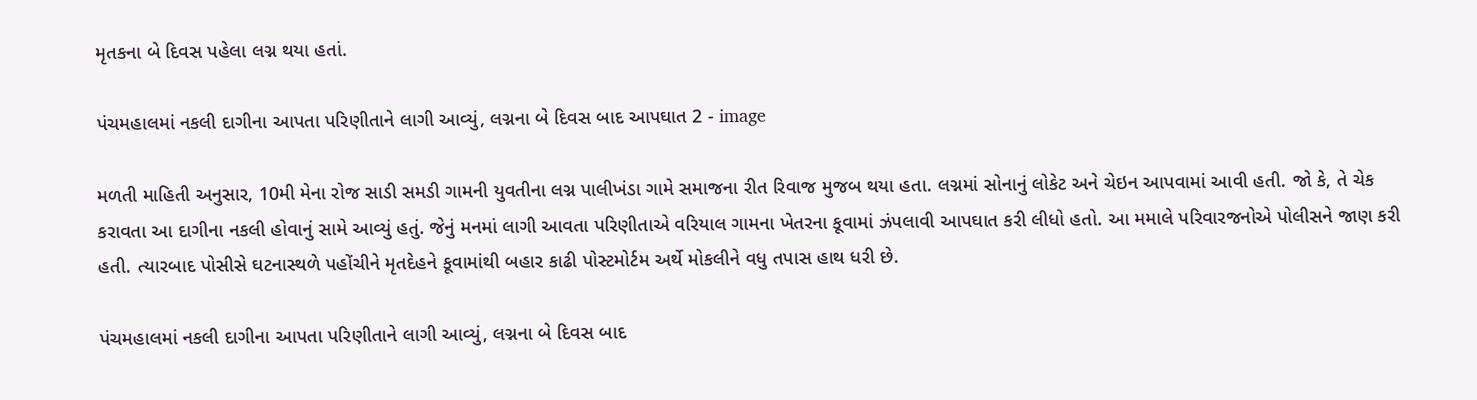મૃતકના બે દિવસ પહેલા લગ્ન થયા હતાં.

પંચમહાલમાં નકલી દાગીના આપતા પરિણીતાને લાગી આવ્યું, લગ્નના બે દિવસ બાદ આપઘાત 2 - image

મળતી માહિતી અનુસાર, 10મી મેના રોજ સાડી સમડી ગામની યુવતીના લગ્ન પાલીખંડા ગામે સમાજના રીત રિવાજ મુજબ થયા હતા. લગ્નમાં સોનાનું લોકેટ અને ચેઇન આપવામાં આવી હતી. જો કે, તે ચેક કરાવતા આ દાગીના નકલી હોવાનું સામે આવ્યું હતું. જેનું મનમાં લાગી આવતા પરિણીતાએ વરિયાલ ગામના ખેતરના કૂવામાં ઝંપલાવી આપઘાત કરી લીધો હતો. આ મમાલે પરિવારજનોએ પોલીસને જાણ કરી હતી. ત્યારબાદ પોસીસે ઘટનાસ્થળે પહોંચીને મૃતદેહને કૂવામાંથી બહાર કાઢી પોસ્ટમોર્ટમ અર્થે મોકલીને વધુ તપાસ હાથ ધરી છે.

પંચમહાલમાં નકલી દાગીના આપતા પરિણીતાને લાગી આવ્યું, લગ્નના બે દિવસ બાદ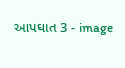આપઘાત 3 - image